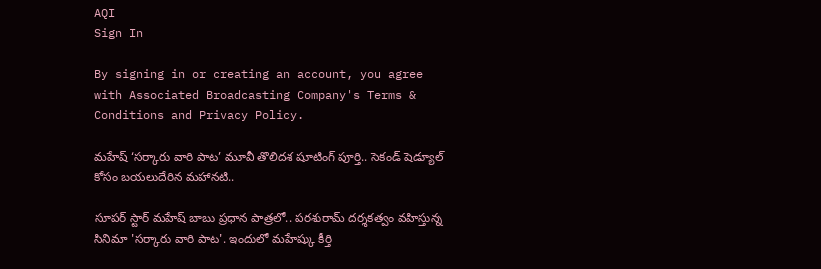AQI
Sign In

By signing in or creating an account, you agree with Associated Broadcasting Company's Terms & Conditions and Privacy Policy.

మహేష్ ‘సర్కారు వారి పాట’ మూవీ తొలిదశ షూటింగ్ పూర్తి.. సెకండ్ షెడ్యూల్ కోసం బయలుదేరిన మహానటి..

సూపర్ స్టార్ మహేష్ బాబు ప్రధాన పాత్రలో.. పరశురామ్ దర్శకత్వం వహిస్తున్న సినిమా 'సర్కారు వారి పాట'. ఇందులో మహేష్కు కీర్తి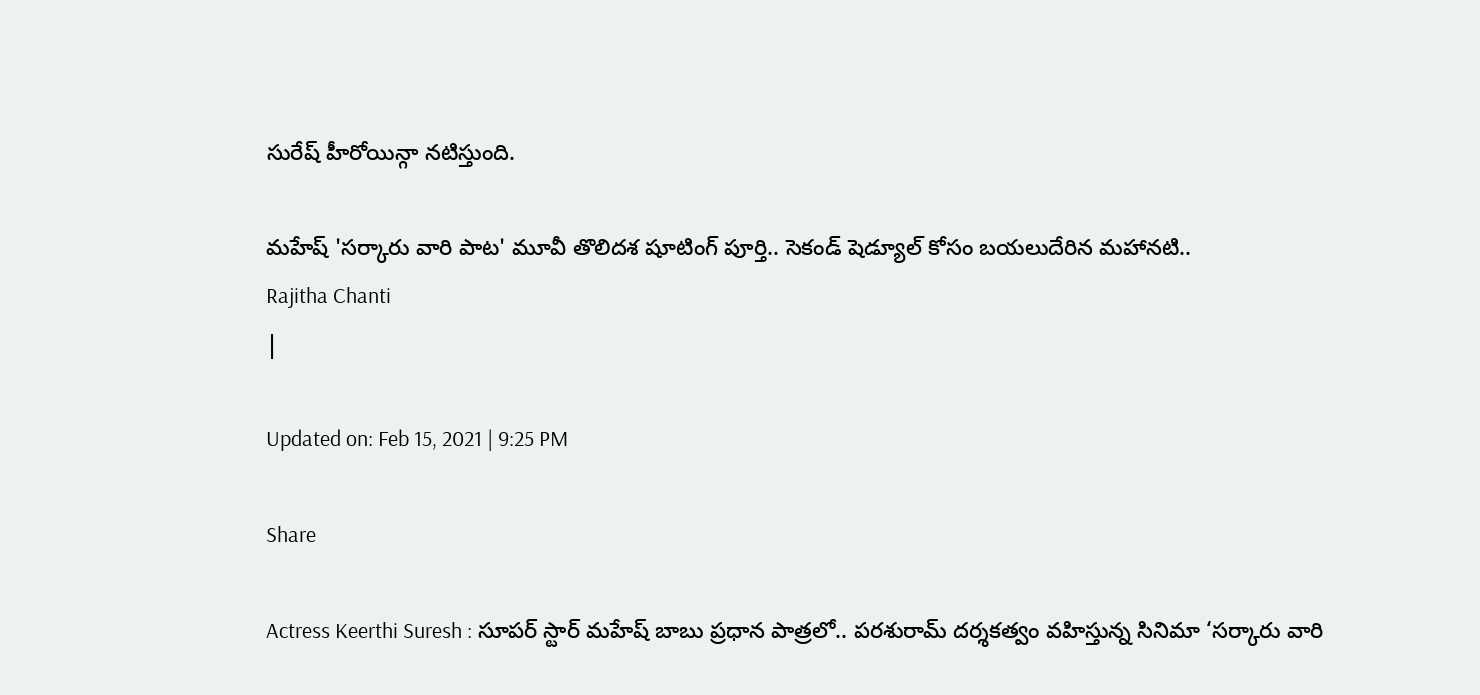సురేష్ హీరోయిన్గా నటిస్తుంది.

మహేష్ 'సర్కారు వారి పాట' మూవీ తొలిదశ షూటింగ్ పూర్తి.. సెకండ్ షెడ్యూల్ కోసం బయలుదేరిన మహానటి..
Rajitha Chanti
|

Updated on: Feb 15, 2021 | 9:25 PM

Share

Actress Keerthi Suresh : సూపర్ స్టార్ మహేష్ బాబు ప్రధాన పాత్రలో.. పరశురామ్ దర్శకత్వం వహిస్తున్న సినిమా ‘సర్కారు వారి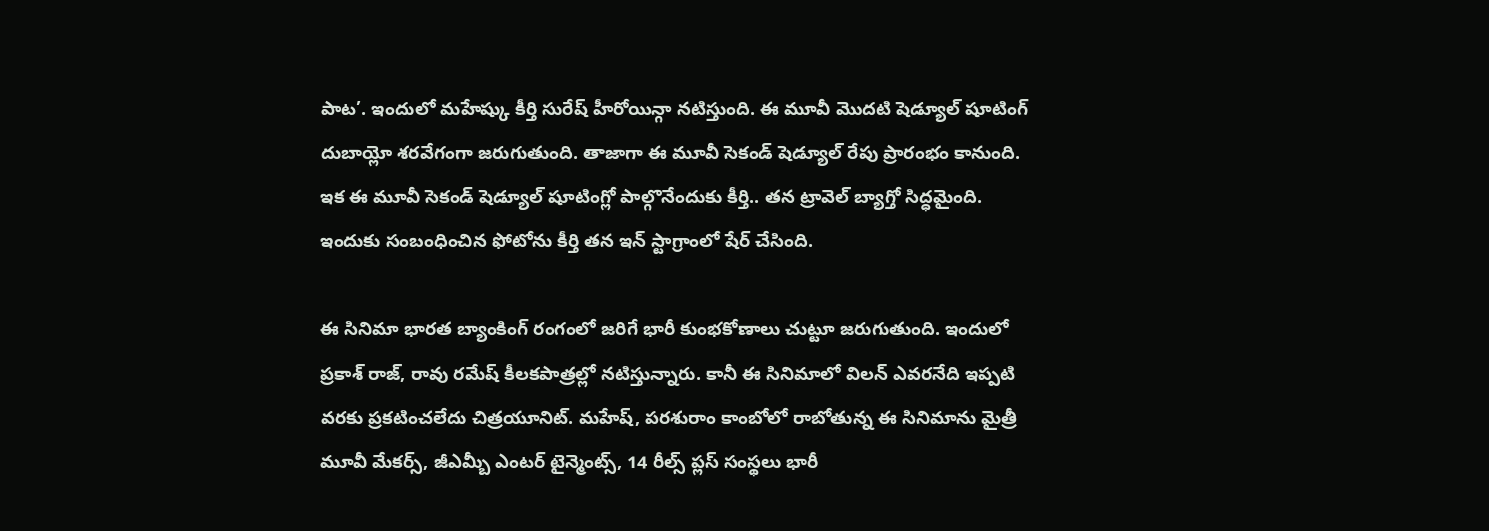పాట’. ఇందులో మహేష్కు కీర్తి సురేష్ హీరోయిన్గా నటిస్తుంది. ఈ మూవీ మొదటి షెడ్యూల్ షూటింగ్ దుబాయ్లో శరవేగంగా జరుగుతుంది. తాజాగా ఈ మూవీ సెకండ్ షెడ్యూల్ రేపు ప్రారంభం కానుంది. ఇక ఈ మూవీ సెకండ్ షెడ్యూల్ షూటింగ్లో పాల్గొనేందుకు కీర్తి.. తన ట్రావెల్ బ్యాగ్తో సిద్ధమైంది. ఇందుకు సంబంధించిన ఫోటోను కీర్తి తన ఇన్ స్టాగ్రాంలో షేర్ చేసింది.

ఈ సినిమా భారత బ్యాంకింగ్ రంగంలో జరిగే భారీ కుంభకోణాలు చుట్టూ జరుగుతుంది. ఇందులో ప్రకాశ్ రాజ్, రావు రమేష్ కీలకపాత్రల్లో నటిస్తున్నారు. కానీ ఈ సినిమాలో విలన్ ఎవరనేది ఇప్పటి వరకు ప్రకటించలేదు చిత్రయూనిట్. మహేష్, పరశురాం కాంబోలో రాబోతున్న ఈ సినిమాను మైత్రీ మూవీ మేకర్స్, జీఎమ్బీ ఎంటర్ టైన్మెంట్స్, 14 రీల్స్ ప్లస్ సంస్థలు భారీ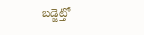బడ్జెట్తో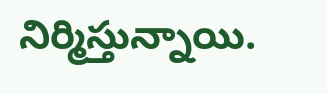నిర్మిస్తున్నాయి.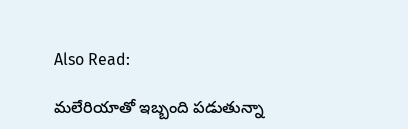Also Read:

మలేరియాతో ఇబ్బంది పడుతున్నా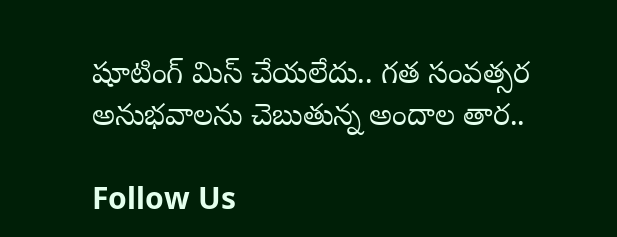షూటింగ్ మిస్ చేయలేదు.. గత సంవత్సర అనుభవాలను చెబుతున్న అందాల తార..

Follow Us